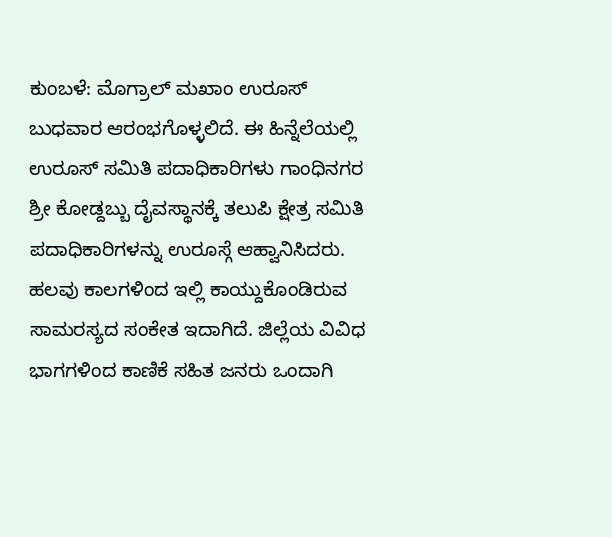ಕುಂಬಳೆ: ಮೊಗ್ರಾಲ್ ಮಖಾಂ ಉರೂಸ್ ಬುಧವಾರ ಆರಂಭಗೊಳ್ಳಲಿದೆ. ಈ ಹಿನ್ನೆಲೆಯಲ್ಲಿ ಉರೂಸ್ ಸಮಿತಿ ಪದಾಧಿಕಾರಿಗಳು ಗಾಂಧಿನಗರ ಶ್ರೀ ಕೋಡ್ದಬ್ಬು ದೈವಸ್ಥಾನಕ್ಕೆ ತಲುಪಿ ಕ್ಷೇತ್ರ ಸಮಿತಿ ಪದಾಧಿಕಾರಿಗಳನ್ನು ಉರೂಸ್ಗೆ ಆಹ್ವಾನಿಸಿದರು. ಹಲವು ಕಾಲಗಳಿಂದ ಇಲ್ಲಿ ಕಾಯ್ದುಕೊಂಡಿರುವ ಸಾಮರಸ್ಯದ ಸಂಕೇತ ಇದಾಗಿದೆ. ಜಿಲ್ಲೆಯ ವಿವಿಧ ಭಾಗಗಳಿಂದ ಕಾಣಿಕೆ ಸಹಿತ ಜನರು ಒಂದಾಗಿ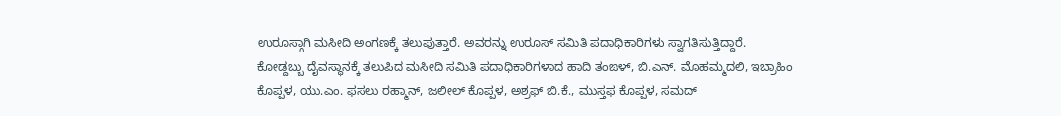ಉರೂಸ್ಗಾಗಿ ಮಸೀದಿ ಅಂಗಣಕ್ಕೆ ತಲುಪುತ್ತಾರೆ. ಅವರನ್ನು ಉರೂಸ್ ಸಮಿತಿ ಪದಾಧಿಕಾರಿಗಳು ಸ್ವಾಗತಿಸುತ್ತಿದ್ದಾರೆ.
ಕೋಡ್ದಬ್ಬು ದೈವಸ್ಥಾನಕ್ಕೆ ತಲುಪಿದ ಮಸೀದಿ ಸಮಿತಿ ಪದಾಧಿಕಾರಿಗಳಾದ ಹಾದಿ ತಂಙಳ್, ಬಿ.ಎನ್. ಮೊಹಮ್ಮದಲಿ, ಇಬ್ರಾಹಿಂ ಕೊಪ್ಪಳ, ಯು.ಎಂ. ಫಸಲು ರಹ್ಮಾನ್, ಜಲೀಲ್ ಕೊಪ್ಪಳ, ಅಶ್ರಫ್ ಬಿ.ಕೆ., ಮುಸ್ತಫ ಕೊಪ್ಪಳ, ಸಮದ್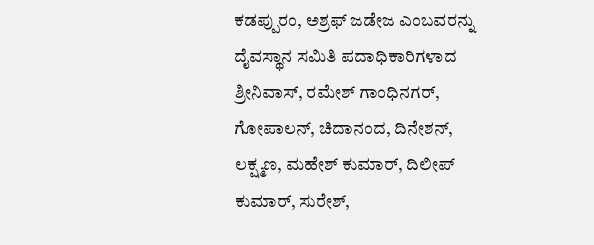ಕಡಪ್ಪುರಂ, ಅಶ್ರಫ್ ಜಡೇಜ ಎಂಬವರನ್ನು ದೈವಸ್ಥಾನ ಸಮಿತಿ ಪದಾಧಿಕಾರಿಗಳಾದ ಶ್ರೀನಿವಾಸ್, ರಮೇಶ್ ಗಾಂಧಿನಗರ್, ಗೋಪಾಲನ್, ಚಿದಾನಂದ, ದಿನೇಶನ್, ಲಕ್ಷ್ಮಣ, ಮಹೇಶ್ ಕುಮಾರ್, ದಿಲೀಪ್ ಕುಮಾರ್, ಸುರೇಶ್,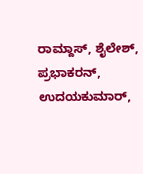ರಾಮ್ದಾಸ್, ಶೈಲೇಶ್, ಪ್ರಭಾಕರನ್, ಉದಯಕುಮಾರ್,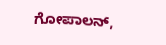ಗೋಪಾಲನ್,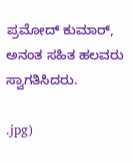ಪ್ರಮೋದ್ ಕುಮಾರ್, ಅನಂತ ಸಹಿತ ಹಲವರು ಸ್ವಾಗತಿಸಿದರು.

.jpg)